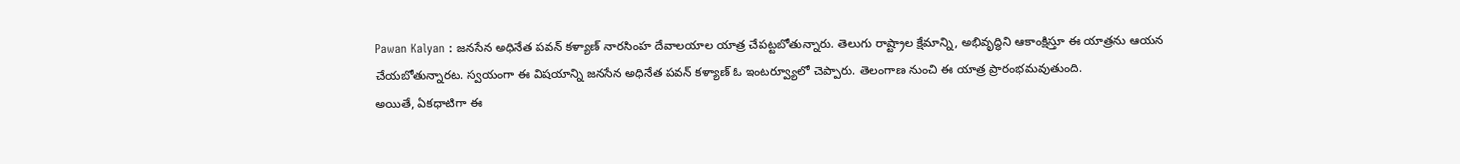Pawan Kalyan : జనసేన అధినేత పవన్ కళ్యాణ్ నారసింహ దేవాలయాల యాత్ర చేపట్టబోతున్నారు. తెలుగు రాష్ట్రాల క్షేమాన్ని, అభివృద్ధిని ఆకాంక్షిస్తూ ఈ యాత్రను ఆయన చేయబోతున్నారట. స్వయంగా ఈ విషయాన్ని జనసేన అధినేత పవన్ కళ్యాణ్ ఓ ఇంటర్వ్యూలో చెప్పారు. తెలంగాణ నుంచి ఈ యాత్ర ప్రారంభమవుతుంది.
అయితే, ఏకధాటిగా ఈ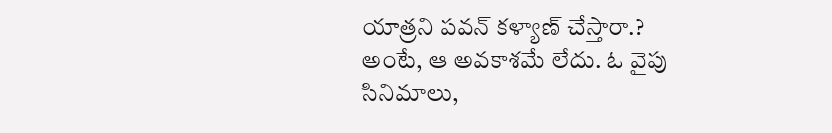యాత్రని పవన్ కళ్యాణ్ చేస్తారా.? అంటే, ఆ అవకాశమే లేదు. ఓ వైపు సినిమాలు,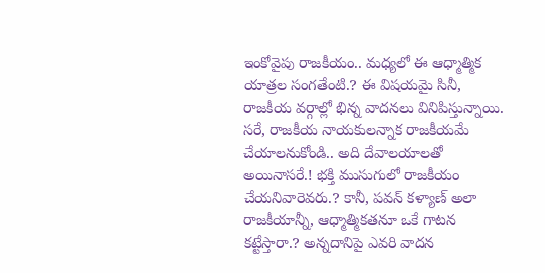ఇంకోవైపు రాజకీయం.. మధ్యలో ఈ ఆధ్మాత్మిక యాత్రల సంగతేంటి.? ఈ విషయమై సినీ, రాజకీయ వర్గాల్లో భిన్న వాదనలు వినిపిస్తున్నాయి.
సరే, రాజకీయ నాయకులన్నాక రాజకీయమే చేయాలనుకోండి.. అది దేవాలయాలతో అయినాసరే.! భక్తి ముసుగులో రాజకీయం చేయనివారెవరు.? కానీ, పవన్ కళ్యాణ్ అలా రాజకీయాన్నీ, ఆధ్మాత్మికతనూ ఒకే గాటన కట్టేస్తారా.? అన్నదానిపై ఎవరి వాదన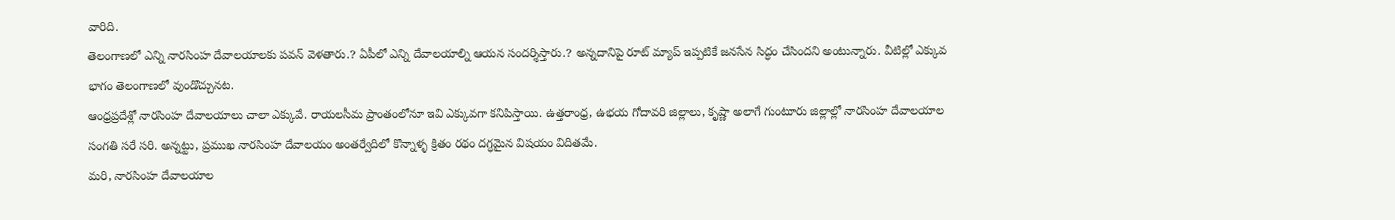వారిది.
తెలంగాణలో ఎన్ని నారసింహ దేవాలయాలకు పవన్ వెళతారు.? ఏపీలో ఎన్ని దేవాలయాల్ని ఆయన సందర్శిస్తారు.? అన్నదానిపై రూట్ మ్యాప్ ఇప్పటికే జనసేన సిద్ధం చేసిందని అంటున్నారు. వీటిల్లో ఎక్కువ భాగం తెలంగాణలో వుండొచ్చునట.
ఆంధ్రప్రదేశ్లో నారసింహ దేవాలయాలు చాలా ఎక్కువే. రాయలసీమ ప్రాంతంలోనూ ఇవి ఎక్కువగా కనిపిస్తాయి. ఉత్తరాంధ్ర, ఉభయ గోదావరి జిల్లాలు, కృష్ణా అలాగే గుంటూరు జిల్లాల్లో నారసింహ దేవాలయాల సంగతి సరే సరి. అన్నట్టు, ప్రముఖ నారసింహ దేవాలయం అంతర్వేదిలో కొన్నాళ్ళ క్రితం రథం దగ్ధమైన విషయం విదితమే.
మరి, నారసింహ దేవాలయాల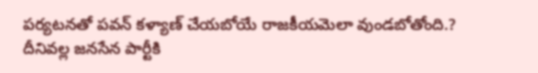పర్యటనతో పవన్ కళ్యాణ్ చేయబోయే రాజకీయమెలా వుండబోతోంది.? దీనివల్ల జనసేన పార్టీకి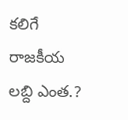కలిగే రాజకీయ లబ్ది ఎంత.?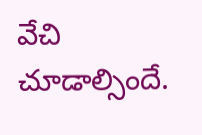వేచి చూడాల్సిందే.